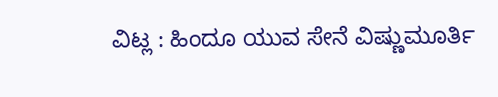ವಿಟ್ಲ : ಹಿಂದೂ ಯುವ ಸೇನೆ ವಿಷ್ಣುಮೂರ್ತಿ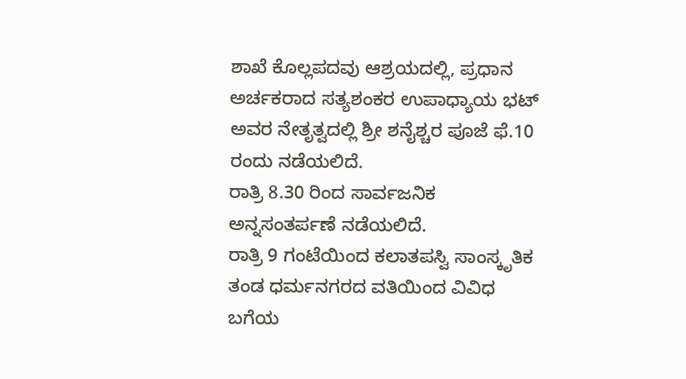ಶಾಖೆ ಕೊಲ್ಲಪದವು ಆಶ್ರಯದಲ್ಲಿ, ಪ್ರಧಾನ ಅರ್ಚಕರಾದ ಸತ್ಯಶಂಕರ ಉಪಾಧ್ಯಾಯ ಭಟ್ ಅವರ ನೇತೃತ್ವದಲ್ಲಿ ಶ್ರೀ ಶನೈಶ್ಚರ ಪೂಜೆ ಫೆ.10 ರಂದು ನಡೆಯಲಿದೆ.
ರಾತ್ರಿ 8.30 ರಿಂದ ಸಾರ್ವಜನಿಕ ಅನ್ನಸಂತರ್ಪಣೆ ನಡೆಯಲಿದೆ.
ರಾತ್ರಿ 9 ಗಂಟೆಯಿಂದ ಕಲಾತಪಸ್ವಿ ಸಾಂಸ್ಕೃತಿಕ ತಂಡ ಧರ್ಮನಗರದ ವತಿಯಿಂದ ವಿವಿಧ ಬಗೆಯ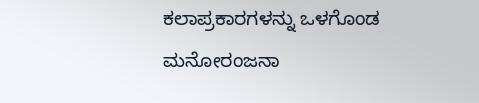ಕಲಾಪ್ರಕಾರಗಳನ್ನು ಒಳಗೊಂಡ ಮನೋರಂಜನಾ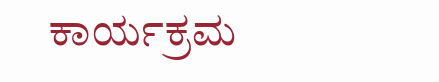ಕಾರ್ಯಕ್ರಮ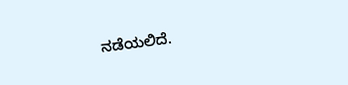ನಡೆಯಲಿದೆ.